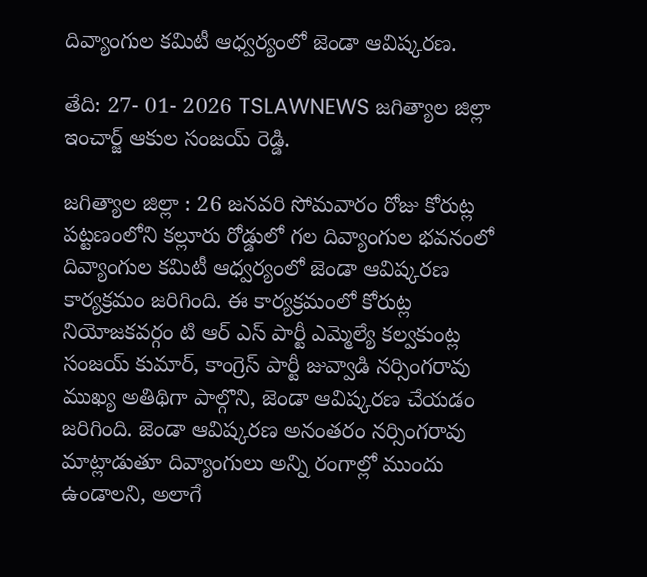దివ్యాంగుల కమిటీ ఆధ్వర్యంలో జెండా ఆవిష్కరణ.

తేది: 27- 01- 2026 TSLAWNEWS జగిత్యాల జిల్లా ఇంచార్జ్ ఆకుల సంజయ్ రెడ్డి.

జగిత్యాల జిల్లా : 26 జనవరి సోమవారం రోజు కోరుట్ల పట్టణంలోని కల్లూరు రోడ్డులో గల దివ్యాంగుల భవనంలో దివ్యాంగుల కమిటీ ఆధ్వర్యంలో జెండా ఆవిష్కరణ కార్యక్రమం జరిగింది. ఈ కార్యక్రమంలో కోరుట్ల నియోజకవర్గం టి ఆర్ ఎస్ పార్టీ ఎమ్మెల్యే కల్వకుంట్ల సంజయ్ కుమార్, కాంగ్రెస్ పార్టీ జువ్వాడి నర్సింగరావు ముఖ్య అతిథిగా పాల్గొని, జెండా ఆవిష్కరణ చేయడం జరిగింది. జెండా ఆవిష్కరణ అనంతరం నర్సింగరావు మాట్లాడుతూ దివ్యాంగులు అన్ని రంగాల్లో ముందు ఉండాలని, అలాగే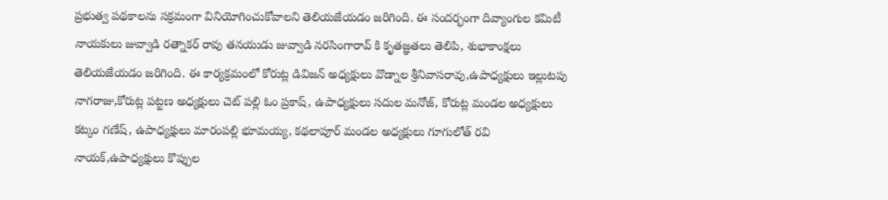ప్రభుత్వ పథకాలను సక్రమంగా వినియోగించుకోవాలని తెలియజేయడం జరిగింది. ఈ సందర్భంగా దివ్యాంగుల కమిటీ నాయకులు జువ్వాడి రత్నాకర్ రావు తనయుడు జువ్వాడి నరసింగారావ్ కి కృతజ్ఞతలు తెలిపి, శుభాకాంక్షలు తెలియజేయడం జరిగింది. ఈ కార్యక్రమంలో కోరుట్ల డివిజన్ అధ్యక్షులు వొడ్నాల శ్రీనివాసరావు,ఉపాధ్యక్షులు ఇల్లుటపు నాగరాజు,కోరుట్ల పట్టణ అధ్యక్షులు చెట్ పల్లి ఓం ప్రకాష్, ఉపాధ్యక్షులు సదుల మనోజ్, కోరుట్ల మండల అధ్యక్షులు కట్కం గణేష్, ఉపాధ్యక్షులు మారంపల్లి భూమయ్య, కథలాపూర్ మండల అధ్యక్షులు గూగులోత్ రవి నాయక్,ఉపాధ్యక్షులు కొప్పుల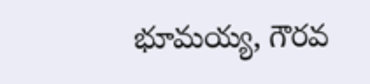భూమయ్య, గౌరవ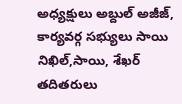అధ్యక్షులు అబ్దుల్ అజీజ్, కార్యవర్గ సభ్యులు సాయి నిఖిల్,సాయి, శేఖర్ తదితరులు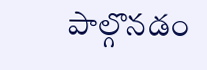పాల్గొనడం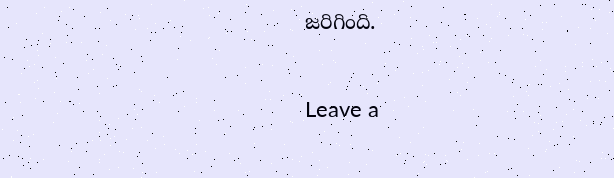జరిగింది.

Leave a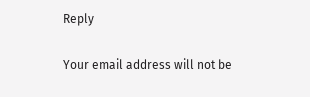Reply

Your email address will not be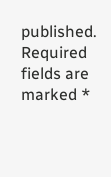published. Required fields are marked *